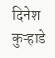दिनेश कुऱ्हाडे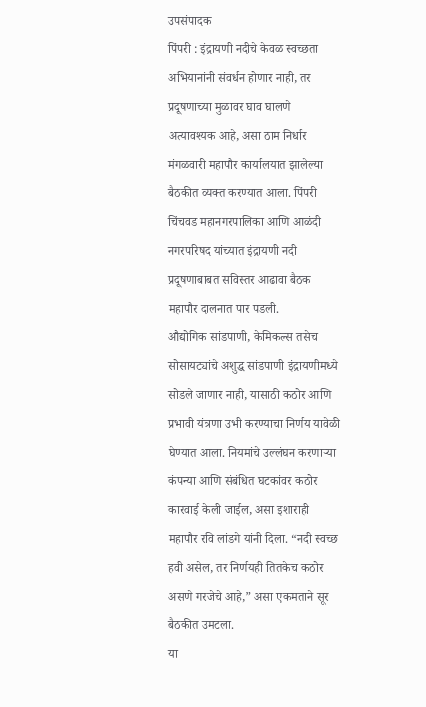उपसंपादक
पिंपरी : इंद्रायणी नदीचे केवळ स्वच्छता अभियानांनी संवर्धन होणार नाही, तर प्रदूषणाच्या मुळावर घाव घालणे अत्यावश्यक आहे, असा ठाम निर्धार मंगळवारी महापौर कार्यालयात झालेल्या बैठकीत व्यक्त करण्यात आला. पिंपरी चिंचवड महानगरपालिका आणि आळंदी नगरपरिषद यांच्यात इंद्रायणी नदी प्रदूषणाबाबत सविस्तर आढावा बैठक महापौर दालनात पार पडली.
औद्योगिक सांडपाणी, केमिकल्स तसेच सोसायट्यांचे अशुद्ध सांडपाणी इंद्रायणीमध्ये सोडले जाणार नाही, यासाठी कठोर आणि प्रभावी यंत्रणा उभी करण्याचा निर्णय यावेळी घेण्यात आला. नियमांचे उल्लंघन करणाऱ्या कंपन्या आणि संबंधित घटकांवर कठोर कारवाई केली जाईल, असा इशाराही महापौर रवि लांडगे यांनी दिला. “नदी स्वच्छ हवी असेल, तर निर्णयही तितकेच कठोर असणे गरजेचे आहे,” असा एकमताने सूर बैठकीत उमटला.
या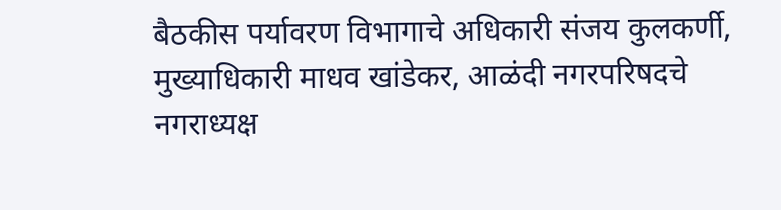बैठकीस पर्यावरण विभागाचे अधिकारी संजय कुलकर्णी, मुख्याधिकारी माधव खांडेकर, आळंदी नगरपरिषदचे नगराध्यक्ष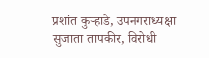प्रशांत कुऱ्हाडे, उपनगराध्यक्षा सुजाता तापकीर, विरोधी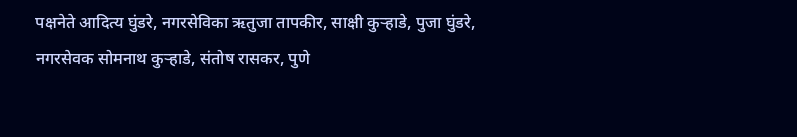पक्षनेते आदित्य घुंडरे, नगरसेविका ऋतुजा तापकीर, साक्षी कुऱ्हाडे, पुजा घुंडरे, नगरसेवक सोमनाथ कुऱ्हाडे, संतोष रासकर, पुणे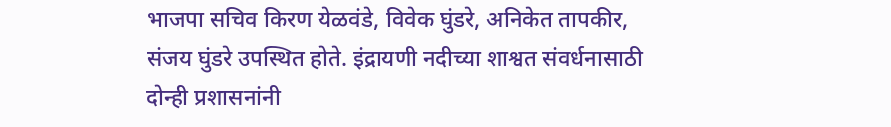भाजपा सचिव किरण येळवंडे, विवेक घुंडरे, अनिकेत तापकीर, संजय घुंडरे उपस्थित होते. इंद्रायणी नदीच्या शाश्वत संवर्धनासाठी दोन्ही प्रशासनांनी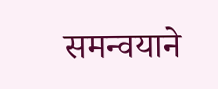समन्वयाने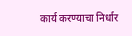कार्य करण्याचा निर्धार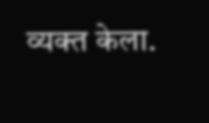व्यक्त केला.